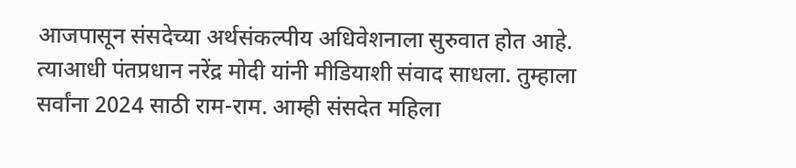आजपासून संसदेच्या अर्थसंकल्पीय अधिवेशनाला सुरुवात होत आहे. त्याआधी पंतप्रधान नरेंद्र मोदी यांनी मीडियाशी संवाद साधला. तुम्हाला सर्वांना 2024 साठी राम-राम. आम्ही संसदेत महिला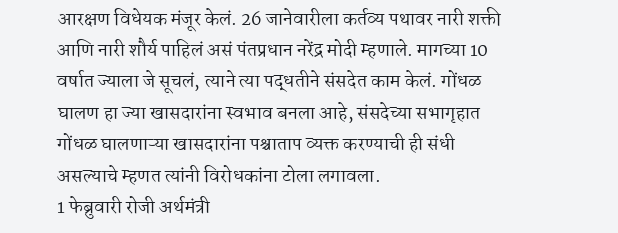आरक्षण विधेयक मंजूर केलं. 26 जानेवारीला कर्तव्य पथावर नारी शक्ती आणि नारी शौर्य पाहिलं असं पंतप्रधान नरेंद्र मोदी म्हणाले. मागच्या 10 वर्षात ज्याला जे सूचलं, त्याने त्या पद्धतीने संसदेत काम केलं. गोंधळ घालण हा ज्या खासदारांना स्वभाव बनला आहे, संसदेच्या सभागृहात गोंधळ घालणाऱ्या खासदारांना पश्चाताप व्यक्त करण्याची ही संधी असल्याचे म्हणत त्यांनी विरोधकांना टोला लगावला.
1 फेब्रुवारी रोजी अर्थमंत्री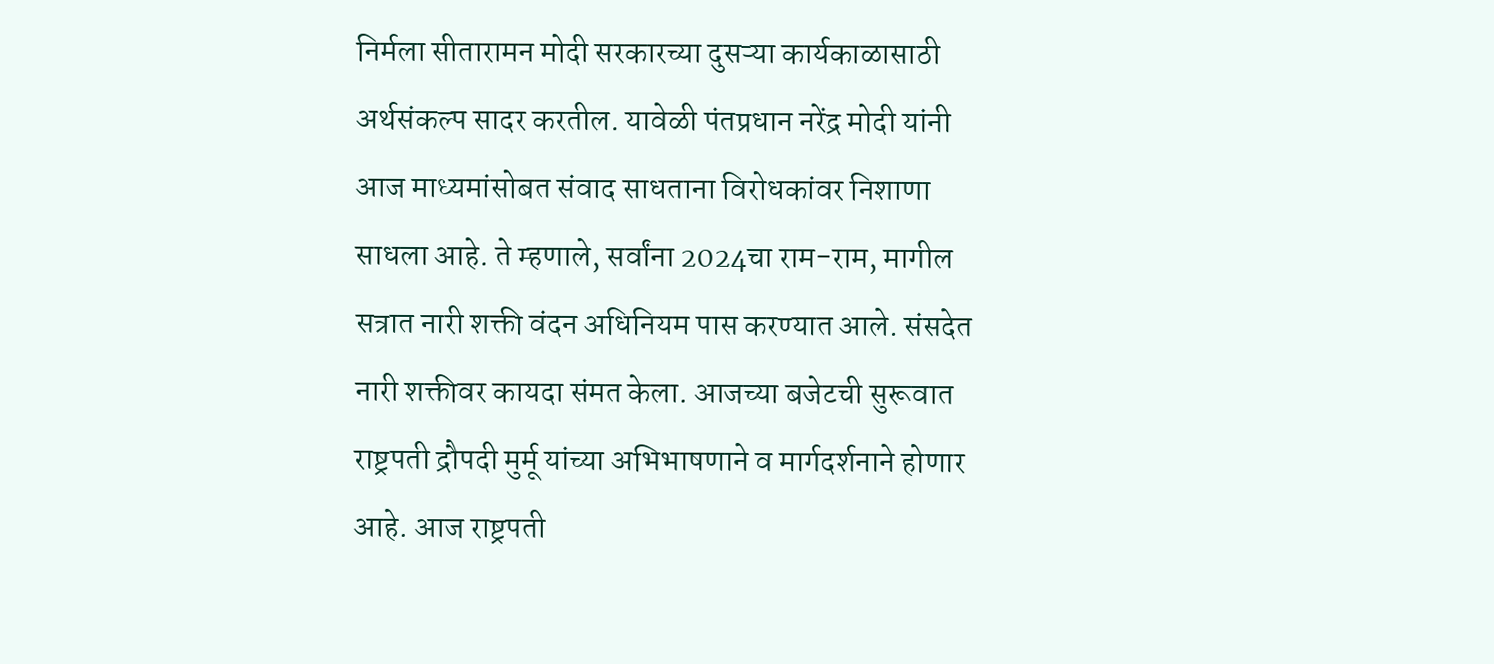निर्मला सीतारामन मोदी सरकारच्या दुसऱ्या कार्यकाळासाठी अर्थसंकल्प सादर करतील. यावेळी पंतप्रधान नरेंद्र मोदी यांनी आज माध्यमांसोबत संवाद साधताना विरोधकांवर निशाणा साधला आहे. ते म्हणाले, सर्वांना 2024चा राम-राम, मागील सत्रात नारी शक्ती वंदन अधिनियम पास करण्यात आले. संसदेत नारी शक्तीवर कायदा संमत केला. आजच्या बजेटची सुरूवात राष्ट्रपती द्रौपदी मुर्मू यांच्या अभिभाषणाने व मार्गदर्शनाने होणार आहे. आज राष्ट्रपती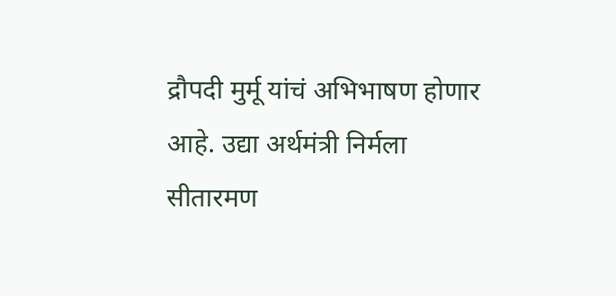द्रौपदी मुर्मू यांचं अभिभाषण होणार आहे. उद्या अर्थमंत्री निर्मला सीतारमण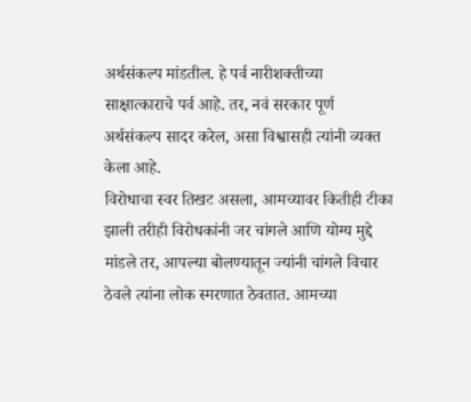अर्थसंकल्प मांडतील. हे पर्व नारीशक्तीच्या साक्षात्काराचे पर्व आहे. तर, नवं सरकार पूर्ण अर्थसंकल्प सादर करेल, असा विश्वासही त्यांनी व्यक्त केला आहे.
विरोधाचा स्वर तिखट असला, आमच्यावर कितीही टीका झाली तरीही विरोधकांनी जर चांगले आणि योग्य मुद्दे मांडले तर, आपल्या बोलण्यातून ज्यांनी चांगले विचार ठेवले त्यांना लोक स्मरणात ठेवतात. आमच्या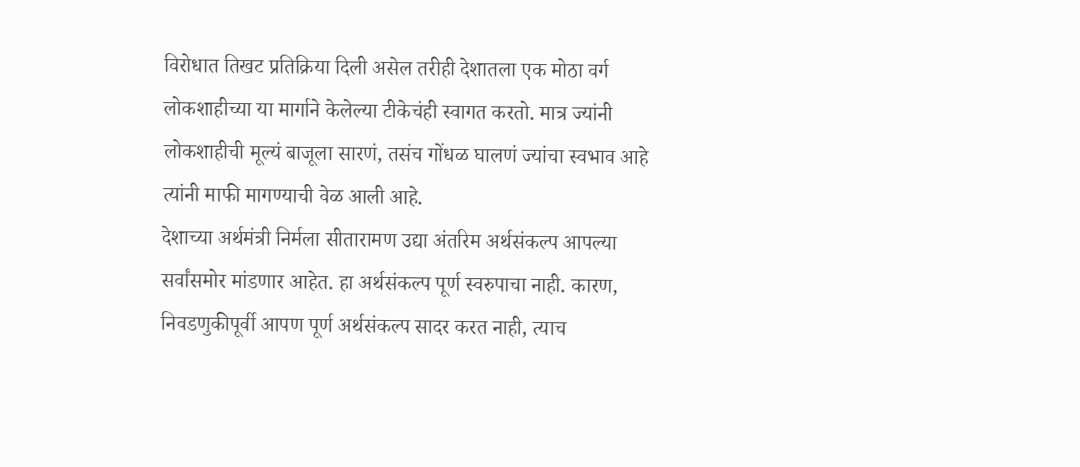विरोधात तिखट प्रतिक्रिया दिली असेल तरीही देशातला एक मोठा वर्ग लोकशाहीच्या या मार्गाने केलेल्या टीकेचंही स्वागत करतो. मात्र ज्यांनी लोकशाहीची मूल्यं बाजूला सारणं, तसंच गोंधळ घालणं ज्यांचा स्वभाव आहे त्यांनी माफी मागण्याची वेळ आली आहे.
देशाच्या अर्थमंत्री निर्मला सीतारामण उद्या अंतरिम अर्थसंकल्प आपल्या सर्वांसमोर मांडणार आहेत. हा अर्थसंकल्प पूर्ण स्वरुपाचा नाही. कारण, निवडणुकीपूर्वी आपण पूर्ण अर्थसंकल्प सादर करत नाही, त्याच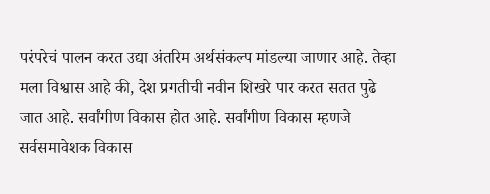परंपरेचं पालन करत उद्या अंतरिम अर्थसंकल्प मांडल्या जाणार आहे. तेव्हा मला विश्वास आहे की, देश प्रगतीची नवीन शिखरे पार करत सतत पुढे जात आहे. सर्वांगीण विकास होत आहे. सर्वांगीण विकास म्हणजे सर्वसमावेशक विकास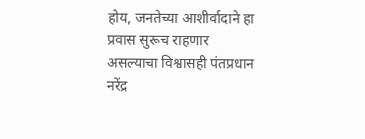होय, जनतेच्या आशीर्वादाने हा प्रवास सुरूच राहणार असल्याचा विश्वासही पंतप्रधान नरेंद्र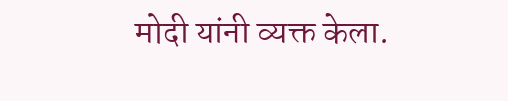मोदी यांनी व्यक्त केला.